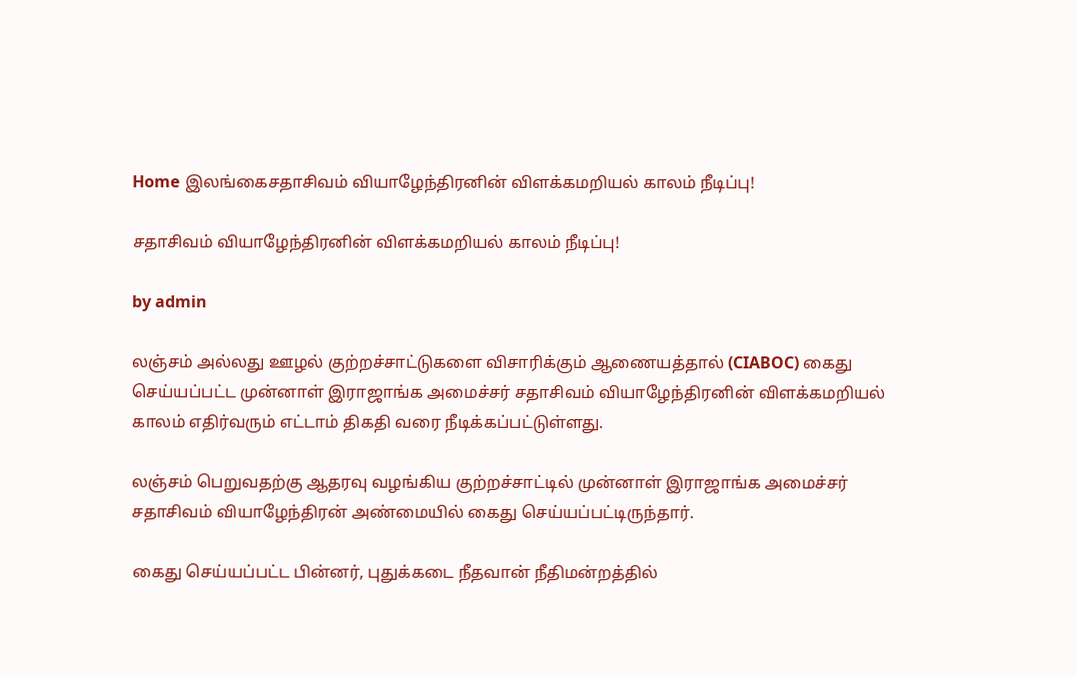Home இலங்கைசதாசிவம் வியாழேந்திரனின் விளக்கமறியல் காலம் நீடிப்பு!

சதாசிவம் வியாழேந்திரனின் விளக்கமறியல் காலம் நீடிப்பு!

by admin

லஞ்சம் அல்லது ஊழல் குற்றச்சாட்டுகளை விசாரிக்கும் ஆணையத்தால் (CIABOC) கைது செய்யப்பட்ட முன்னாள் இராஜாங்க அமைச்சர் சதாசிவம் வியாழேந்திரனின் விளக்கமறியல் காலம் எதிர்வரும் எட்டாம் திகதி வரை நீடிக்கப்பட்டுள்ளது.

லஞ்சம் பெறுவதற்கு ஆதரவு வழங்கிய குற்றச்சாட்டில் முன்னாள் இராஜாங்க அமைச்சர் சதாசிவம் வியாழேந்திரன் அண்மையில் கைது செய்யப்பட்டிருந்தார்.

கைது செய்யப்பட்ட பின்னர், புதுக்கடை நீதவான் நீதிமன்றத்தில்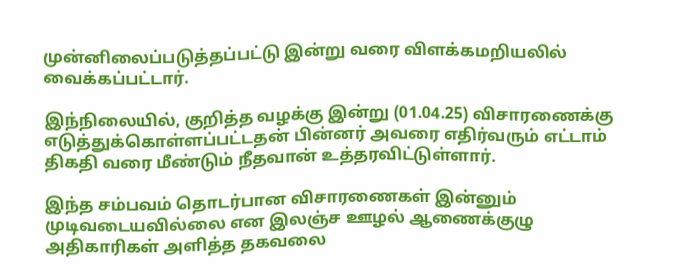முன்னிலைப்படுத்தப்பட்டு இன்று வரை விளக்கமறியலில் வைக்கப்பட்டார்.

இந்நிலையில், குறித்த வழக்கு இன்று (01.04.25) விசாரணைக்கு எடுத்துக்கொள்ளப்பட்டதன் பின்னர் அவரை எதிர்வரும் எட்டாம் திகதி வரை மீண்டும் நீதவான் உத்தரவிட்டுள்ளார்.

இந்த சம்பவம் தொடர்பான விசாரணைகள் இன்னும் முடிவடையவில்லை என இலஞ்ச ஊழல் ஆணைக்குழு அதிகாரிகள் அளித்த தகவலை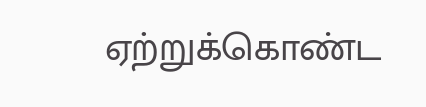ஏற்றுக்கொண்ட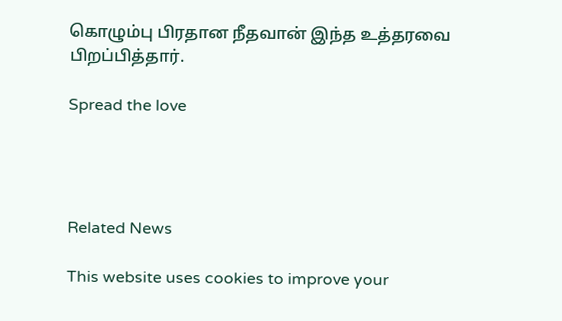கொழும்பு பிரதான நீதவான் இந்த உத்தரவை பிறப்பித்தார்.

Spread the love




Related News

This website uses cookies to improve your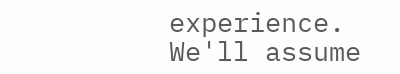experience. We'll assume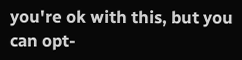you're ok with this, but you can opt-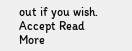out if you wish. Accept Read More